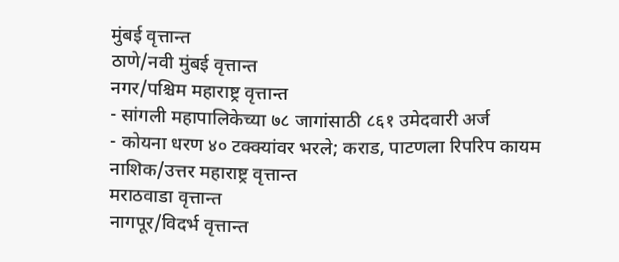मुंबई वृत्तान्त
ठाणे/नवी मुंबई वृत्तान्त
नगर/पश्चिम महाराष्ट्र वृत्तान्त
- सांगली महापालिकेच्या ७८ जागांसाठी ८६१ उमेदवारी अर्ज
- कोयना धरण ४० टक्क्यांवर भरले; कराड, पाटणला रिपरिप कायम
नाशिक/उत्तर महाराष्ट्र वृत्तान्त
मराठवाडा वृत्तान्त
नागपूर/विदर्भ वृत्तान्त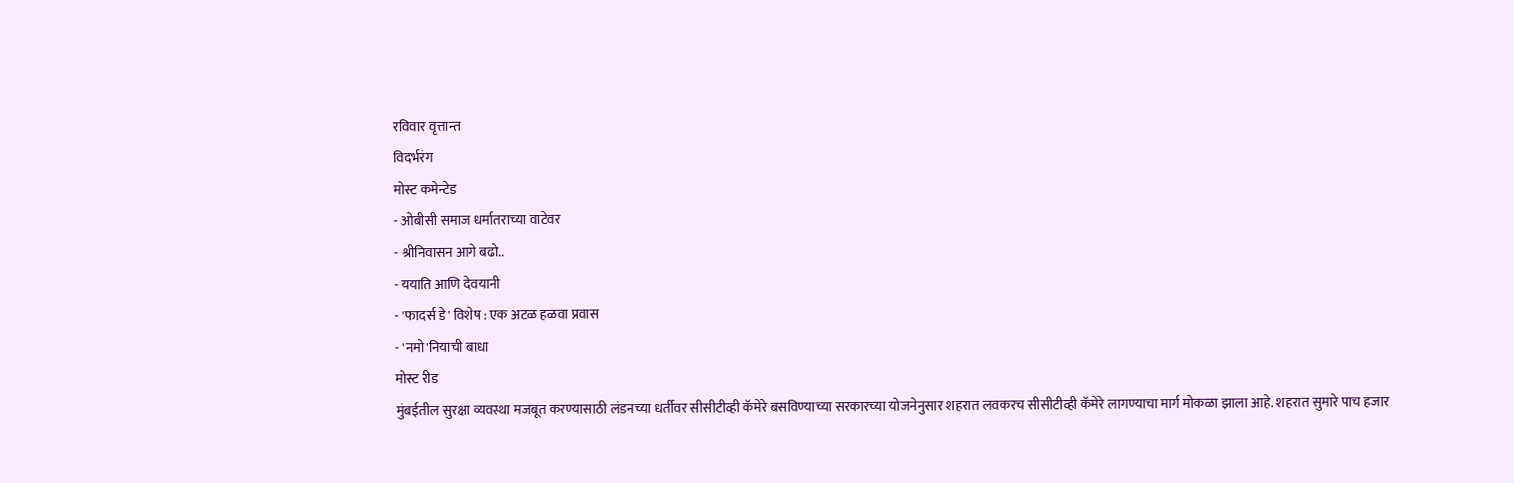रविवार वृत्तान्त
विदर्भरंग
मोस्ट कमेन्टेड
- ओबीसी समाज धर्मातराच्या वाटेवर
- श्रीनिवासन आगे बढो..
- ययाति आणि देवयानी
- 'फादर्स डे' विशेष : एक अटळ हळवा प्रवास
- 'नमो'नियाची बाधा
मोस्ट रीड
मुंबईतील सुरक्षा व्यवस्था मजबूत करण्यासाठी लंडनच्या धर्तीवर सीसीटीव्ही कॅमेरे बसविण्याच्या सरकारच्या योजनेनुसार शहरात लवकरच सीसीटीव्ही कॅमेरे लागण्याचा मार्ग मोकळा झाला आहे. शहरात सुमारे पाच हजार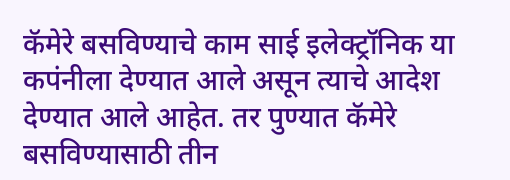कॅमेरे बसविण्याचे काम साई इलेक्ट्रॉनिक या कपंनीला देण्यात आले असून त्याचे आदेश देण्यात आले आहेत. तर पुण्यात कॅमेरे बसविण्यासाठी तीन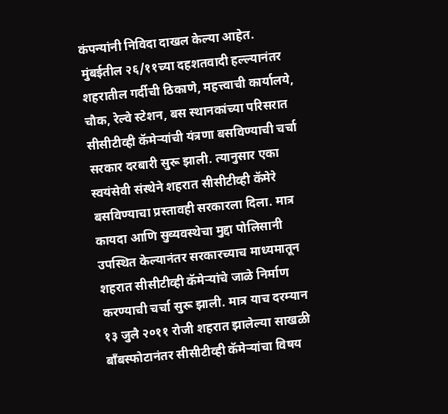कंपन्यांनी निविदा दाखल केल्या आहेत.
मुंबईतील २६/११च्या दहशतवादी हल्ल्यानंतर शहरातील गर्दीची ठिकाणे, महत्त्वाची कार्यालये, चौक, रेल्वे स्टेशन, बस स्थानकांच्या परिसरात सीसीटीव्ही कॅमेऱ्यांची यंत्रणा बसविण्याची चर्चा सरकार दरबारी सुरू झाली. त्यानुसार एका स्वयंसेवी संस्थेने शहरात सीसीटीव्ही कॅमेरे बसविण्याचा प्रस्तावही सरकारला दिला. मात्र कायदा आणि सुव्यवस्थेचा मुद्दा पोलिसानी उपस्थित केल्यानंतर सरकारच्याच माध्यमातून शहरात सीसीटीव्ही कॅमेऱ्यांचे जाळे निर्माण करण्याची चर्चा सुरू झाली. मात्र याच दरम्यान १३ जुलै २०११ रोजी शहरात झालेल्या साखळी बाँबस्फोटानंतर सीसीटीव्ही कॅमेऱ्यांचा विषय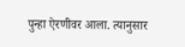पुन्हा ऐरणीवर आला. त्यानुसार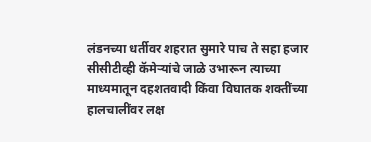लंडनच्या धर्तीवर शहरात सुमारे पाच ते सहा हजार सीसीटीव्ही कॅमेऱ्यांचे जाळे उभारून त्याच्या माध्यमातून दहशतवादी किंवा विघातक शक्तींच्या हालचालींवर लक्ष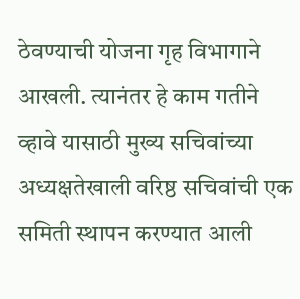ठेवण्याची योजना गृह विभागाने आखली. त्यानंतर हे काम गतीने व्हावे यासाठी मुख्य सचिवांच्या अध्यक्षतेखाली वरिष्ठ सचिवांची एक समिती स्थापन करण्यात आली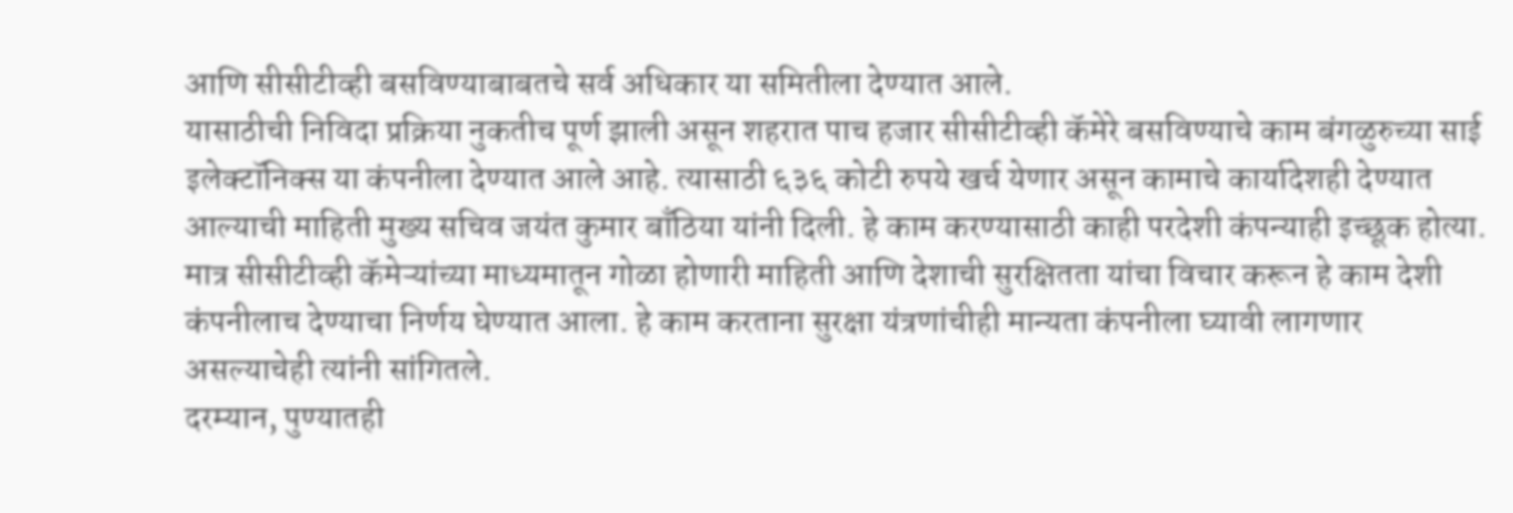आणि सीसीटीव्ही बसविण्याबाबतचे सर्व अधिकार या समितीला देण्यात आले.
यासाठीची निविदा प्रक्रिया नुकतीच पूर्ण झाली असून शहरात पाच हजार सीसीटीव्ही कॅमेरे बसविण्याचे काम बंगळुरुच्या साई इलेक्टॉनिक्स या कंपनीला देण्यात आले आहे. त्यासाठी ६३६ कोटी रुपये खर्च येणार असून कामाचे कार्यादेशही देण्यात आल्याची माहिती मुख्य सचिव जयंत कुमार बाँठिया यांनी दिली. हे काम करण्यासाठी काही परदेशी कंपन्याही इच्छूक होत्या. मात्र सीसीटीव्ही कॅमेऱ्यांच्या माध्यमातून गोळा होणारी माहिती आणि देशाची सुरक्षितता यांचा विचार करून हे काम देशी कंपनीलाच देण्याचा निर्णय घेण्यात आला. हे काम करताना सुरक्षा यंत्रणांचीही मान्यता कंपनीला घ्यावी लागणार असल्याचेही त्यांनी सांगितले.
दरम्यान, पुण्यातही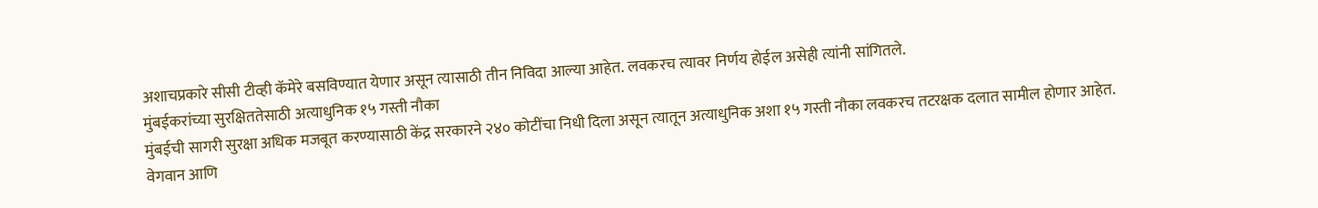अशाचप्रकारे सीसी टीव्ही कॅमेरे बसविण्यात येणार असून त्यासाठी तीन निविदा आल्या आहेत. लवकरच त्यावर निर्णय होईल असेही त्यांनी सांगितले.
मुंबईकरांच्या सुरक्षिततेसाठी अत्याधुनिक १५ गस्ती नौका
मुंबईची सागरी सुरक्षा अधिक मजबूत करण्यासाठी केंद्र सरकारने २४० कोटींचा निधी दिला असून त्यातून अत्याधुनिक अशा १५ गस्ती नौका लवकरच तटरक्षक दलात सामील होणार आहेत. वेगवान आणि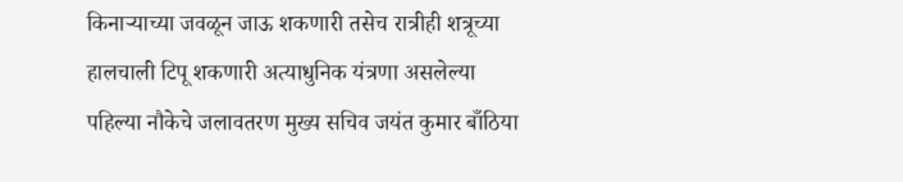किनाऱ्याच्या जवळून जाऊ शकणारी तसेच रात्रीही शत्रूच्या हालचाली टिपू शकणारी अत्याधुनिक यंत्रणा असलेल्या पहिल्या नौकेचे जलावतरण मुख्य सचिव जयंत कुमार बाँठिया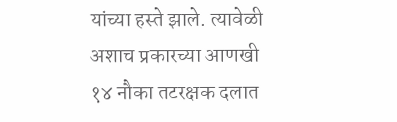यांच्या हस्ते झाले. त्यावेळी अशाच प्रकारच्या आणखी १४ नौका तटरक्षक दलात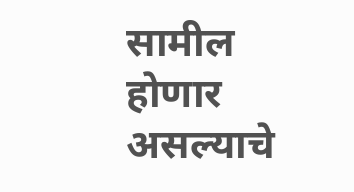सामील होणार असल्याचे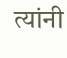त्यांनी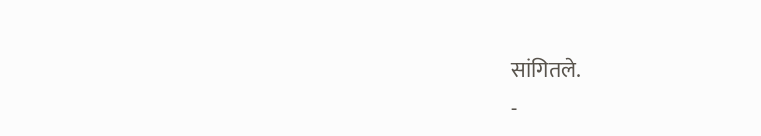सांगितले.
-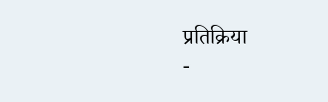प्रतिक्रिया
-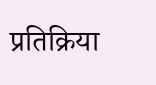प्रतिक्रिया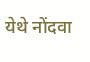येथे नोंदवा